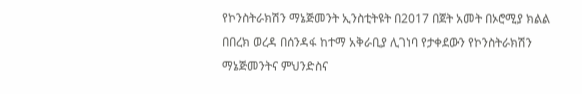የኮንስትራክሽን ማኔጅመንት ኢንስቲትዩት በ2017 በጀት አመት በኦሮሚያ ክልል በበረክ ወረዳ በሰንዳፋ ከተማ አቅራቢያ ሊገነባ የታቀደውን የኮንስትራክሽን ማኔጅመንትና ምህንድስና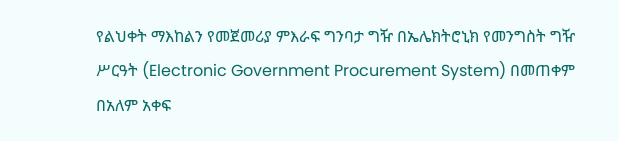የልህቀት ማእከልን የመጀመሪያ ምእራፍ ግንባታ ግዥ በኤሌክትሮኒክ የመንግስት ግዥ ሥርዓት (Electronic Government Procurement System) በመጠቀም በአለም አቀፍ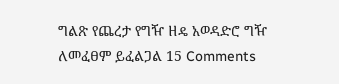ግልጽ የጨረታ የግዥ ዘዴ አወዳድሮ ግዥ ለመፈፀም ይፈልጋል 15 Comments